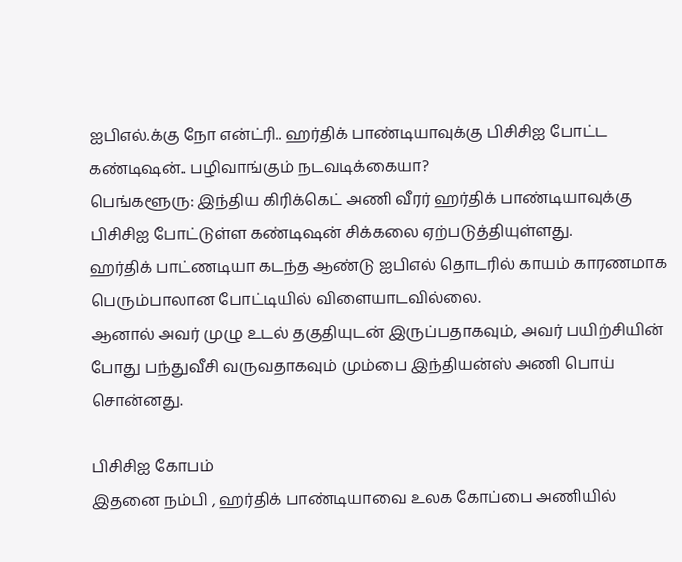ஐபிஎல்.க்கு நோ என்ட்ரி.. ஹர்திக் பாண்டியாவுக்கு பிசிசிஐ போட்ட கண்டிஷன்.. பழிவாங்கும் நடவடிக்கையா?
பெங்களூரு: இந்திய கிரிக்கெட் அணி வீரர் ஹர்திக் பாண்டியாவுக்கு பிசிசிஐ போட்டுள்ள கண்டிஷன் சிக்கலை ஏற்படுத்தியுள்ளது.
ஹர்திக் பாட்ணடியா கடந்த ஆண்டு ஐபிஎல் தொடரில் காயம் காரணமாக பெரும்பாலான போட்டியில் விளையாடவில்லை.
ஆனால் அவர் முழு உடல் தகுதியுடன் இருப்பதாகவும், அவர் பயிற்சியின் போது பந்துவீசி வருவதாகவும் மும்பை இந்தியன்ஸ் அணி பொய் சொன்னது.

பிசிசிஐ கோபம்
இதனை நம்பி , ஹர்திக் பாண்டியாவை உலக கோப்பை அணியில்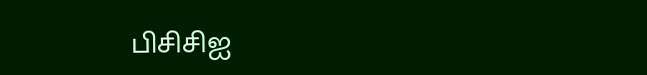பிசிசிஐ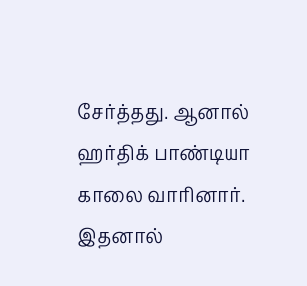சேர்த்தது. ஆனால் ஹர்திக் பாண்டியா காலை வாரினார். இதனால்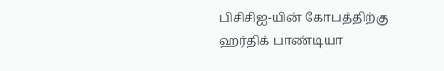பிசிசிஐ-யின் கோபத்திற்கு ஹர்திக் பாண்டியா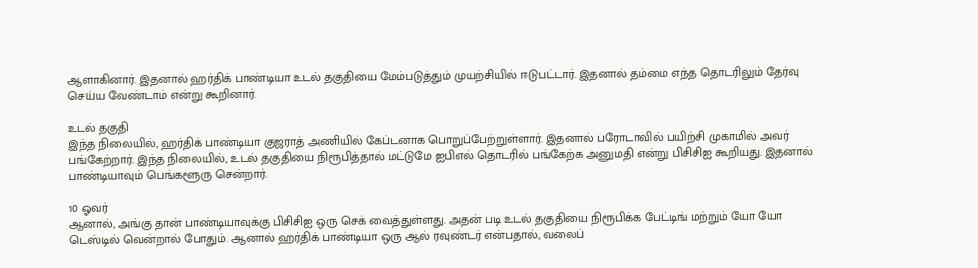ஆளாகினார். இதனால் ஹர்திக் பாண்டியா உடல் தகுதியை மேம்படுத்தும் முயற்சியில் ஈடுபட்டார். இதனால் தம்மை எந்த தொடரிலும் தேர்வு செய்ய வேண்டாம் என்று கூறினார்.

உடல் தகுதி
இந்த நிலையில், ஹர்திக் பாண்டியா குஜராத் அணியில் கேப்டனாக பொறுப்பேற்றுள்ளார். இதனால் பரோடாவில் பயிற்சி முகாமில் அவர் பங்கேற்றார். இந்த நிலையில், உடல் தகுதியை நிரூபித்தால் மட்டுமே ஐபிஎல் தொடரில் பங்கேற்க அனுமதி என்று பிசிசிஐ கூறியது. இதனால் பாண்டியாவும் பெங்களூரு சென்றார்.

10 ஓவர்
ஆனால், அங்கு தான் பாண்டியாவுக்கு பிசிசிஐ ஒரு செக் வைத்துள்ளது. அதன் படி உடல் தகுதியை நிரூபிக்க பேட்டிங் மற்றும் யோ யோ டெஸ்டில் வென்றால் போதும். ஆனால் ஹர்திக் பாண்டியா ஒரு ஆல் ரவுண்டர் என்பதால், வலைப்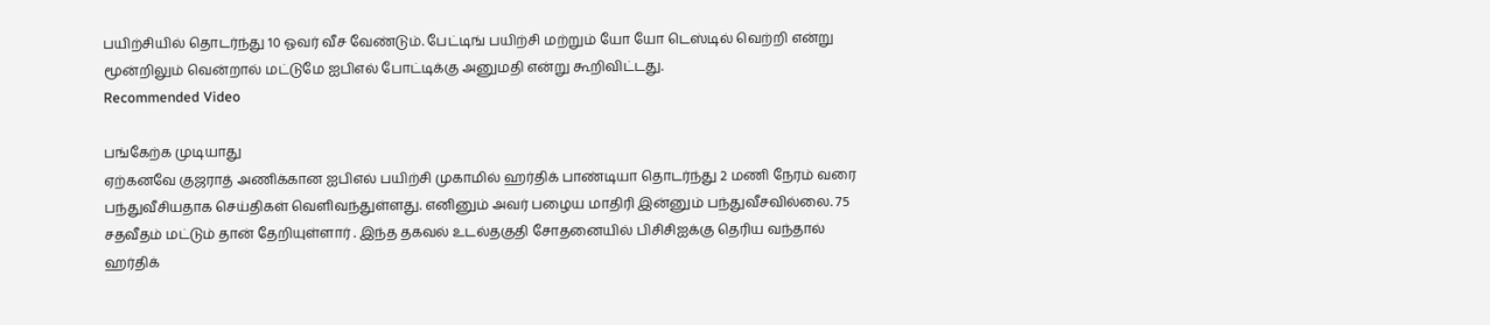பயிற்சியில் தொடர்ந்து 10 ஓவர் வீச வேண்டும். பேட்டிங் பயிற்சி மற்றும் யோ யோ டெஸ்டில் வெற்றி என்று மூன்றிலும் வென்றால் மட்டுமே ஐபிஎல் போட்டிக்கு அனுமதி என்று கூறிவிட்டது.
Recommended Video

பங்கேற்க முடியாது
ஏற்கனவே குஜராத் அணிக்கான ஐபிஎல் பயிற்சி முகாமில் ஹர்திக் பாண்டியா தொடர்ந்து 2 மணி நேரம் வரை பந்துவீசியதாக செய்திகள் வெளிவந்துள்ளது. எனினும் அவர் பழைய மாதிரி இன்னும் பந்துவீசவில்லை. 75 சதவீதம் மட்டும் தான் தேறியுள்ளார் . இந்த தகவல் உடல்தகுதி சோதனையில் பிசிசிஐக்கு தெரிய வந்தால் ஹர்திக்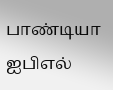பாண்டியா ஐபிஎல்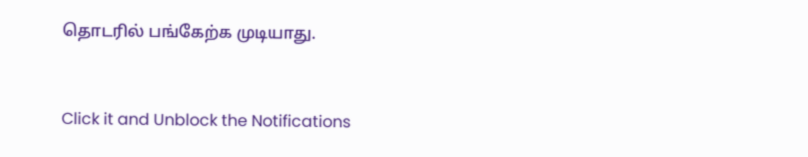தொடரில் பங்கேற்க முடியாது.


Click it and Unblock the Notifications